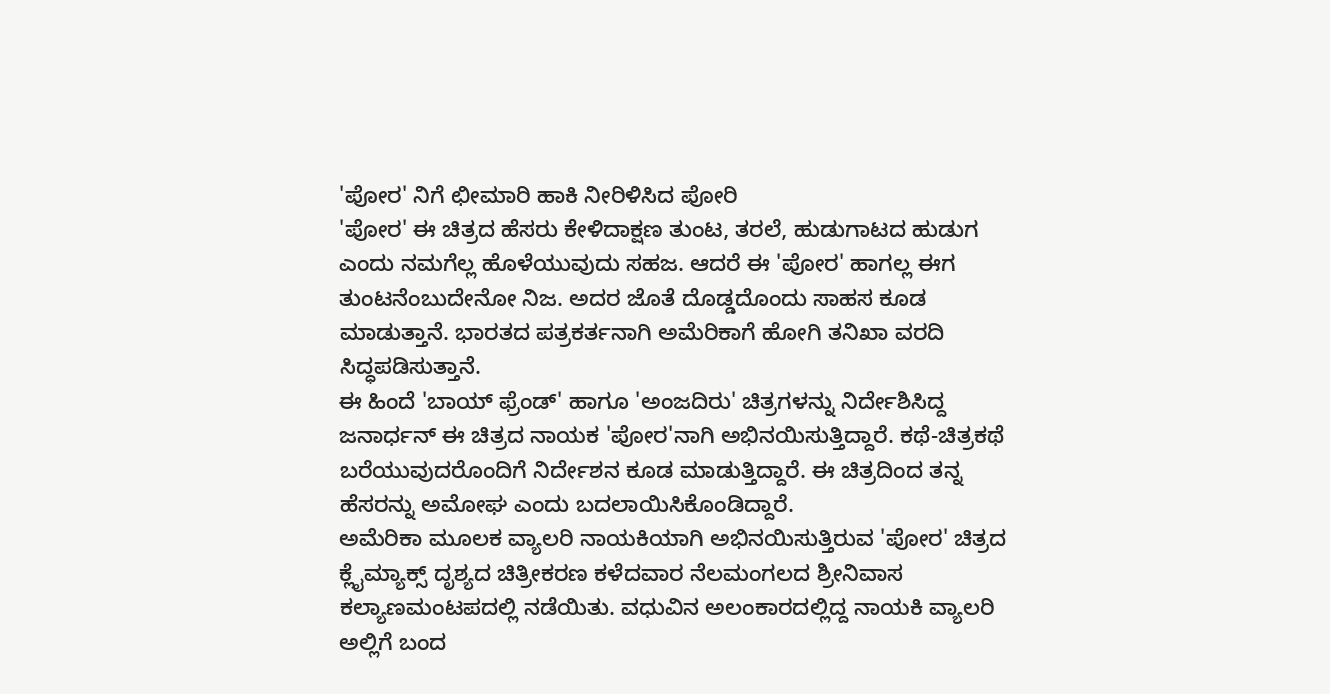'ಪೋರ' ನಿಗೆ ಛೀಮಾರಿ ಹಾಕಿ ನೀರಿಳಿಸಿದ ಪೋರಿ
'ಪೋರ' ಈ ಚಿತ್ರದ ಹೆಸರು ಕೇಳಿದಾಕ್ಷಣ ತುಂಟ, ತರಲೆ, ಹುಡುಗಾಟದ ಹುಡುಗ ಎಂದು ನಮಗೆಲ್ಲ ಹೊಳೆಯುವುದು ಸಹಜ. ಆದರೆ ಈ 'ಪೋರ' ಹಾಗಲ್ಲ ಈಗ ತುಂಟನೆಂಬುದೇನೋ ನಿಜ. ಅದರ ಜೊತೆ ದೊಡ್ಡದೊಂದು ಸಾಹಸ ಕೂಡ ಮಾಡುತ್ತಾನೆ. ಭಾರತದ ಪತ್ರಕರ್ತನಾಗಿ ಅಮೆರಿಕಾಗೆ ಹೋಗಿ ತನಿಖಾ ವರದಿ ಸಿದ್ಧಪಡಿಸುತ್ತಾನೆ.
ಈ ಹಿಂದೆ 'ಬಾಯ್ ಫ್ರೆಂಡ್' ಹಾಗೂ 'ಅಂಜದಿರು' ಚಿತ್ರಗಳನ್ನು ನಿರ್ದೇಶಿಸಿದ್ದ ಜನಾರ್ಧನ್ ಈ ಚಿತ್ರದ ನಾಯಕ 'ಪೋರ'ನಾಗಿ ಅಭಿನಯಿಸುತ್ತಿದ್ದಾರೆ. ಕಥೆ-ಚಿತ್ರಕಥೆ ಬರೆಯುವುದರೊಂದಿಗೆ ನಿರ್ದೇಶನ ಕೂಡ ಮಾಡುತ್ತಿದ್ದಾರೆ. ಈ ಚಿತ್ರದಿಂದ ತನ್ನ ಹೆಸರನ್ನು ಅಮೋಘ ಎಂದು ಬದಲಾಯಿಸಿಕೊಂಡಿದ್ದಾರೆ.
ಅಮೆರಿಕಾ ಮೂಲಕ ವ್ಯಾಲರಿ ನಾಯಕಿಯಾಗಿ ಅಭಿನಯಿಸುತ್ತಿರುವ 'ಪೋರ' ಚಿತ್ರದ ಕ್ಲೈಮ್ಯಾಕ್ಸ್ ದೃಶ್ಯದ ಚಿತ್ರೀಕರಣ ಕಳೆದವಾರ ನೆಲಮಂಗಲದ ಶ್ರೀನಿವಾಸ ಕಲ್ಯಾಣಮಂಟಪದಲ್ಲಿ ನಡೆಯಿತು. ವಧುವಿನ ಅಲಂಕಾರದಲ್ಲಿದ್ದ ನಾಯಕಿ ವ್ಯಾಲರಿ ಅಲ್ಲಿಗೆ ಬಂದ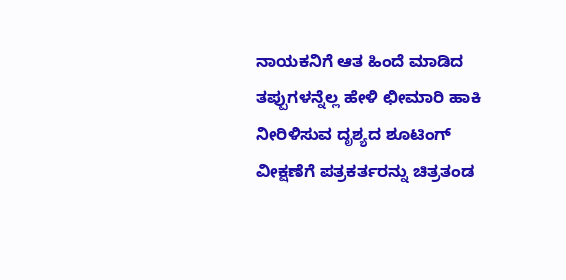ನಾಯಕನಿಗೆ ಆತ ಹಿಂದೆ ಮಾಡಿದ ತಪ್ಪುಗಳನ್ನೆಲ್ಲ ಹೇಳಿ ಛೀಮಾರಿ ಹಾಕಿ ನೀರಿಳಿಸುವ ದೃಶ್ಯದ ಶೂಟಿಂಗ್ ವೀಕ್ಷಣೆಗೆ ಪತ್ರಕರ್ತರನ್ನು ಚಿತ್ರತಂಡ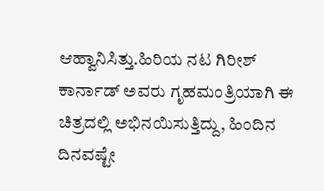ಆಹ್ವಾನಿಸಿತ್ತು.ಹಿರಿಯ ನಟ ಗಿರೀಶ್ ಕಾರ್ನಾಡ್ ಅವರು ಗೃಹಮಂತ್ರಿಯಾಗಿ ಈ ಚಿತ್ರದಲ್ಲಿ ಅಭಿನಯಿಸುತ್ತಿದ್ದು, ಹಿಂದಿನ ದಿನವಷ್ಟೇ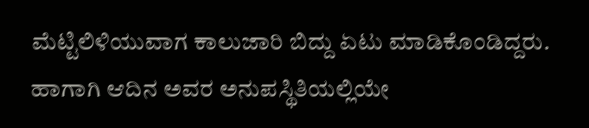ಮೆಟ್ಟಿಲಿಳಿಯುವಾಗ ಕಾಲುಜಾರಿ ಬಿದ್ದು ಏಟು ಮಾಡಿಕೊಂಡಿದ್ದರು. ಹಾಗಾಗಿ ಆದಿನ ಅವರ ಅನುಪಸ್ಥಿತಿಯಲ್ಲಿಯೇ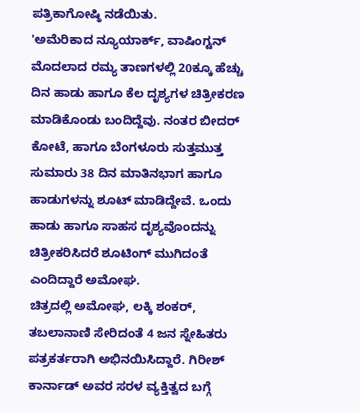ಪತ್ರಿಕಾಗೋಷ್ಠಿ ನಡೆಯಿತು.
'ಅಮೆರಿಕಾದ ನ್ಯೂಯಾರ್ಕ್, ವಾಷಿಂಗ್ಟನ್ ಮೊದಲಾದ ರಮ್ಯ ತಾಣಗಳಲ್ಲಿ 20ಕ್ಕೂ ಹೆಚ್ಚು ದಿನ ಹಾಡು ಹಾಗೂ ಕೆಲ ದೃಶ್ಯಗಳ ಚಿತ್ರೀಕರಣ ಮಾಡಿಕೊಂಡು ಬಂದಿದ್ದೆವು. ನಂತರ ಬೀದರ್ ಕೋಟೆ, ಹಾಗೂ ಬೆಂಗಳೂರು ಸುತ್ತಮುತ್ತ ಸುಮಾರು 38 ದಿನ ಮಾತಿನಭಾಗ ಹಾಗೂ ಹಾಡುಗಳನ್ನು ಶೂಟ್ ಮಾಡಿದ್ದೇವೆ. ಒಂದು ಹಾಡು ಹಾಗೂ ಸಾಹಸ ದೃಶ್ಯವೊಂದನ್ನು ಚಿತ್ರೀಕರಿಸಿದರೆ ಶೂಟಿಂಗ್ ಮುಗಿದಂತೆ ಎಂದಿದ್ದಾರೆ ಅಮೋಘ.
ಚಿತ್ರದಲ್ಲಿ ಅಮೋಘ, ಲಕ್ಕಿ ಶಂಕರ್, ತಬಲಾನಾಣಿ ಸೇರಿದಂತೆ 4 ಜನ ಸ್ನೇಹಿತರು ಪತ್ರಕರ್ತರಾಗಿ ಅಭಿನಯಿಸಿದ್ದಾರೆ. ಗಿರೀಶ್ ಕಾರ್ನಾಡ್ ಅವರ ಸರಳ ವ್ಯಕ್ತಿತ್ವದ ಬಗ್ಗೆ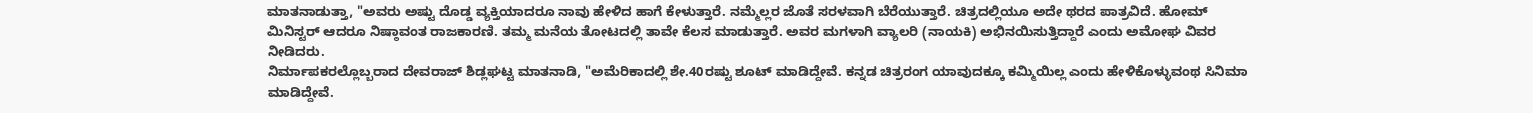ಮಾತನಾಡುತ್ತಾ, "ಅವರು ಅಷ್ಟು ದೊಡ್ಡ ವ್ಯಕ್ತಿಯಾದರೂ ನಾವು ಹೇಳಿದ ಹಾಗೆ ಕೇಳುತ್ತಾರೆ. ನಮ್ಮೆಲ್ಲರ ಜೊತೆ ಸರಳವಾಗಿ ಬೆರೆಯುತ್ತಾರೆ. ಚಿತ್ರದಲ್ಲಿಯೂ ಅದೇ ಥರದ ಪಾತ್ರವಿದೆ. ಹೋಮ್ ಮಿನಿಸ್ಟರ್ ಆದರೂ ನಿಷ್ಠಾವಂತ ರಾಜಕಾರಣಿ. ತಮ್ಮ ಮನೆಯ ತೋಟದಲ್ಲಿ ತಾವೇ ಕೆಲಸ ಮಾಡುತ್ತಾರೆ. ಅವರ ಮಗಳಾಗಿ ವ್ಯಾಲರಿ (ನಾಯಕಿ) ಅಭಿನಯಿಸುತ್ತಿದ್ದಾರೆ ಎಂದು ಅಮೋಘ ವಿವರ ನೀಡಿದರು.
ನಿರ್ಮಾಪಕರಲ್ಲೊಬ್ಬರಾದ ದೇವರಾಜ್ ಶಿಡ್ಲಘಟ್ಟ ಮಾತನಾಡಿ, "ಅಮೆರಿಕಾದಲ್ಲಿ ಶೇ.40ರಷ್ಟು ಶೂಟ್ ಮಾಡಿದ್ದೇವೆ. ಕನ್ನಡ ಚಿತ್ರರಂಗ ಯಾವುದಕ್ಕೂ ಕಮ್ಮಿಯಿಲ್ಲ ಎಂದು ಹೇಳಿಕೊಳ್ಳುವಂಥ ಸಿನಿಮಾ ಮಾಡಿದ್ದೇವೆ.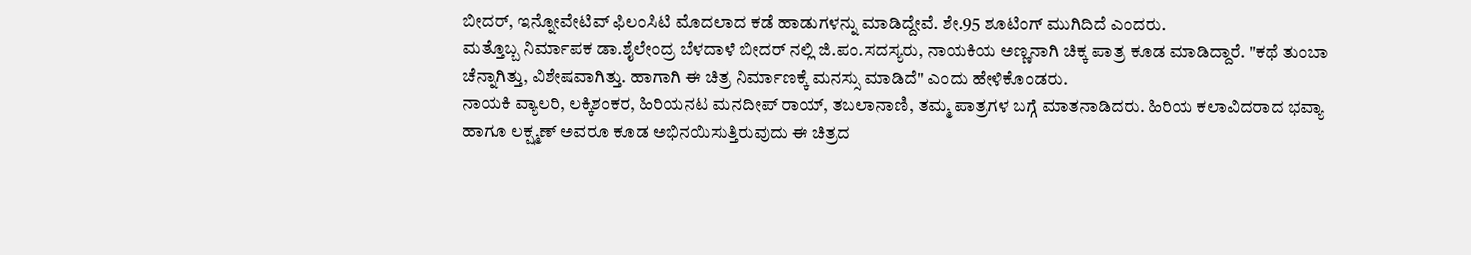ಬೀದರ್, ಇನ್ನೋವೇಟಿವ್ ಫಿಲಂಸಿಟಿ ಮೊದಲಾದ ಕಡೆ ಹಾಡುಗಳನ್ನು ಮಾಡಿದ್ದೇವೆ. ಶೇ.95 ಶೂಟಿಂಗ್ ಮುಗಿದಿದೆ ಎಂದರು.
ಮತ್ತೊಬ್ಬ ನಿರ್ಮಾಪಕ ಡಾ.ಶೈಲೇಂದ್ರ ಬೆಳದಾಳೆ ಬೀದರ್ ನಲ್ಲಿ ಜಿ.ಪಂ.ಸದಸ್ಯರು, ನಾಯಕಿಯ ಅಣ್ಣನಾಗಿ ಚಿಕ್ಕ ಪಾತ್ರ ಕೂಡ ಮಾಡಿದ್ದಾರೆ. "ಕಥೆ ತುಂಬಾ ಚೆನ್ನಾಗಿತ್ತು, ವಿಶೇಷವಾಗಿತ್ತು. ಹಾಗಾಗಿ ಈ ಚಿತ್ರ ನಿರ್ಮಾಣಕ್ಕೆ ಮನಸ್ಸು ಮಾಡಿದೆ" ಎಂದು ಹೇಳಿಕೊಂಡರು.
ನಾಯಕಿ ವ್ಯಾಲರಿ, ಲಕ್ಕಿಶಂಕರ, ಹಿರಿಯನಟ ಮನದೀಪ್ ರಾಯ್, ತಬಲಾನಾಣಿ, ತಮ್ಮ ಪಾತ್ರಗಳ ಬಗ್ಗೆ ಮಾತನಾಡಿದರು. ಹಿರಿಯ ಕಲಾವಿದರಾದ ಭವ್ಯಾ ಹಾಗೂ ಲಕ್ಷ್ಮಣ್ ಅವರೂ ಕೂಡ ಅಭಿನಯಿಸುತ್ತಿರುವುದು ಈ ಚಿತ್ರದ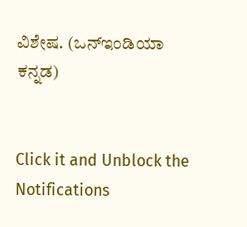ವಿಶೇಷ. (ಒನ್ಇಂಡಿಯಾ ಕನ್ನಡ)


Click it and Unblock the Notifications